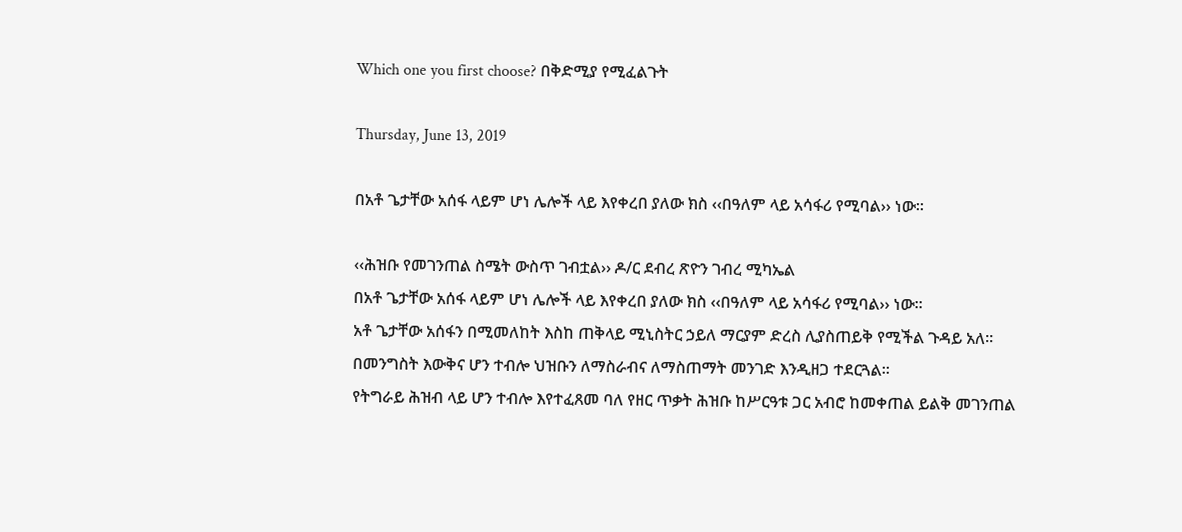Which one you first choose? በቅድሚያ የሚፈልጉት

Thursday, June 13, 2019

በአቶ ጌታቸው አሰፋ ላይም ሆነ ሌሎች ላይ እየቀረበ ያለው ክስ ‹‹በዓለም ላይ አሳፋሪ የሚባል›› ነው፡፡

‹‹ሕዝቡ የመገንጠል ስሜት ውስጥ ገብቷል›› ዶ/ር ደብረ ጽዮን ገብረ ሚካኤል
በአቶ ጌታቸው አሰፋ ላይም ሆነ ሌሎች ላይ እየቀረበ ያለው ክስ ‹‹በዓለም ላይ አሳፋሪ የሚባል›› ነው፡፡
አቶ ጌታቸው አሰፋን በሚመለከት እስከ ጠቅላይ ሚኒስትር ኃይለ ማርያም ድረስ ሊያስጠይቅ የሚችል ጉዳይ አለ፡፡
በመንግስት እውቅና ሆን ተብሎ ህዝቡን ለማስራብና ለማስጠማት መንገድ እንዲዘጋ ተደርጓል፡፡
የትግራይ ሕዝብ ላይ ሆን ተብሎ እየተፈጸመ ባለ የዘር ጥቃት ሕዝቡ ከሥርዓቱ ጋር አብሮ ከመቀጠል ይልቅ መገንጠል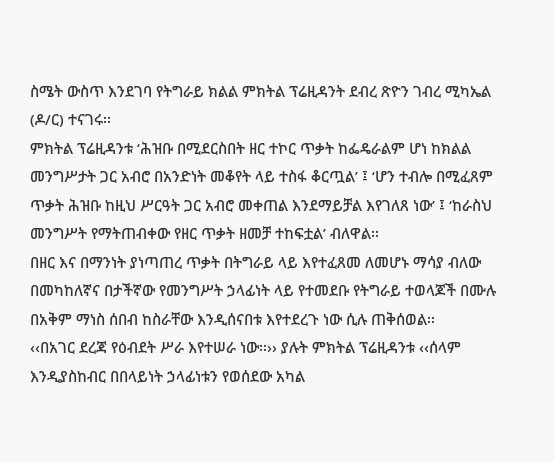ስሜት ውስጥ እንደገባ የትግራይ ክልል ምክትል ፕሬዚዳንት ደብረ ጽዮን ገብረ ሚካኤል (ዶ/ር) ተናገሩ፡፡
ምክትል ፕሬዚዳንቱ ‘ሕዝቡ በሚደርስበት ዘር ተኮር ጥቃት ከፌዴራልም ሆነ ከክልል መንግሥታት ጋር አብሮ በአንድነት መቆየት ላይ ተስፋ ቆርጧል’ ፤ ‘ሆን ተብሎ በሚፈጸም ጥቃት ሕዝቡ ከዚህ ሥርዓት ጋር አብሮ መቀጠል እንደማይቻል እየገለጸ ነው’ ፤ ‘ከራስህ መንግሥት የማትጠብቀው የዘር ጥቃት ዘመቻ ተከፍቷል’ ብለዋል፡፡
በዘር እና በማንነት ያነጣጠረ ጥቃት በትግራይ ላይ እየተፈጸመ ለመሆኑ ማሳያ ብለው በመካከለኛና በታችኛው የመንግሥት ኃላፊነት ላይ የተመደቡ የትግራይ ተወላጆች በሙሉ በአቅም ማነስ ሰበብ ከስራቸው እንዲሰናበቱ እየተደረጉ ነው ሲሉ ጠቅሰወል፡፡
‹‹በአገር ደረጃ የዕብደት ሥራ እየተሠራ ነው፡፡›› ያሉት ምክትል ፕሬዚዳንቱ ‹‹ሰላም እንዲያስከብር በበላይነት ኃላፊነቱን የወሰደው አካል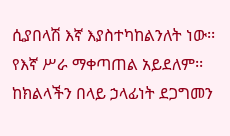ሲያበላሽ እኛ እያስተካከልንለት ነው፡፡
የእኛ ሥራ ማቀጣጠል አይደለም፡፡ ከክልላችን በላይ ኃላፊነት ደጋግመን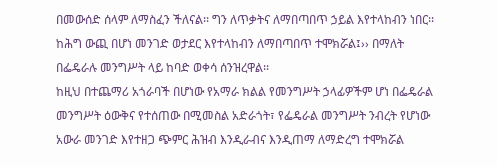በመውሰድ ሰላም ለማስፈን ችለናል፡፡ ግን ለጥቃትና ለማበጣበጥ ኃይል እየተላከብን ነበር፡፡ ከሕግ ውጪ በሆነ መንገድ ወታደር እየተላከብን ለማበጣበጥ ተሞክሯል፤›› በማለት በፌዴራሉ መንግሥት ላይ ከባድ ወቀሳ ሰንዝረዋል፡፡
ከዚህ በተጨማሪ አጎራባች በሆነው የአማራ ክልል የመንግሥት ኃላፊዎችም ሆነ በፌዴራል መንግሥት ዕውቅና የተሰጠው በሚመስል አድራጎት፣ የፌዴራል መንግሥት ንብረት የሆነው አውራ መንገድ እየተዘጋ ጭምር ሕዝብ እንዲራብና እንዲጠማ ለማድረግ ተሞክሯል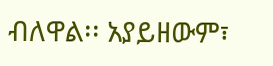ብለዋል፡፡ አያይዘውም፣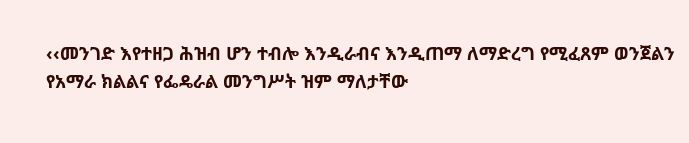‹‹መንገድ እየተዘጋ ሕዝብ ሆን ተብሎ እንዲራብና እንዲጠማ ለማድረግ የሚፈጸም ወንጀልን የአማራ ክልልና የፌዴራል መንግሥት ዝም ማለታቸው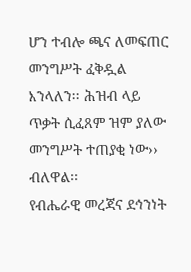ሆን ተብሎ ጫና ለመፍጠር መንግሥት ፈቅዷል እንላለን፡፡ ሕዝብ ላይ ጥቃት ሲፈጸም ዝም ያለው መንግሥት ተጠያቂ ነው›› ብለዋል፡፡
የብሔራዊ መረጃና ደኅንነት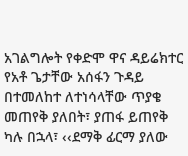አገልግሎት የቀድሞ ዋና ዳይሬክተር የአቶ ጌታቸው አሰፋን ጉዳይ በተመለከተ ለተነሳላቸው ጥያቄ መጠየቅ ያለበት፣ ያጠፋ ይጠየቅ ካሉ በኋላ፣ ‹‹ደማቅ ፊርማ ያለው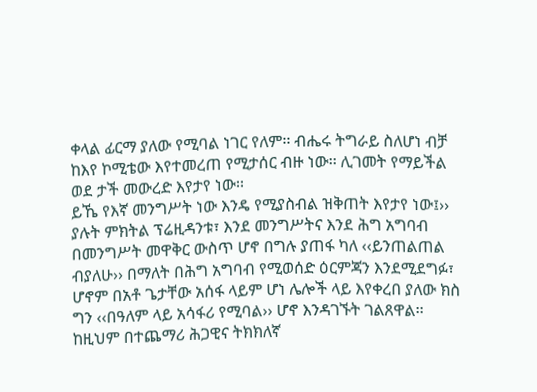ቀላል ፊርማ ያለው የሚባል ነገር የለም፡፡ ብሔሩ ትግራይ ስለሆነ ብቻ ከእየ ኮሚቴው እየተመረጠ የሚታሰር ብዙ ነው፡፡ ሊገመት የማይችል ወደ ታች መውረድ እየታየ ነው፡፡
ይኼ የእኛ መንግሥት ነው እንዴ የሚያስብል ዝቅጠት እየታየ ነው፤›› ያሉት ምክትል ፕሬዚዳንቱ፣ እንደ መንግሥትና እንደ ሕግ አግባብ በመንግሥት መዋቅር ውስጥ ሆኖ በግሉ ያጠፋ ካለ ‹‹ይንጠልጠል ብያለሁ›› በማለት በሕግ አግባብ የሚወሰድ ዕርምጃን እንደሚደግፉ፣ ሆኖም በአቶ ጌታቸው አሰፋ ላይም ሆነ ሌሎች ላይ እየቀረበ ያለው ክስ ግን ‹‹በዓለም ላይ አሳፋሪ የሚባል›› ሆኖ እንዳገኙት ገልጸዋል፡፡
ከዚህም በተጨማሪ ሕጋዊና ትክክለኛ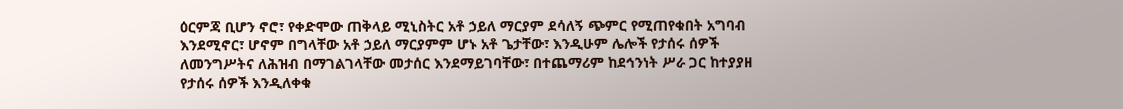ዕርምጃ ቢሆን ኖሮ፣ የቀድሞው ጠቅላይ ሚኒስትር አቶ ኃይለ ማርያም ደሳለኝ ጭምር የሚጠየቁበት አግባብ እንደሚኖር፣ ሆኖም በግላቸው አቶ ኃይለ ማርያምም ሆኑ አቶ ጌታቸው፣ እንዲሁም ሌሎች የታሰሩ ሰዎች ለመንግሥትና ለሕዝብ በማገልገላቸው መታሰር እንደማይገባቸው፣ በተጨማሪም ከደኅንነት ሥራ ጋር ከተያያዘ የታሰሩ ሰዎች እንዲለቀቁ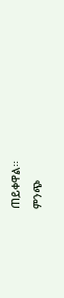ጠይቀዋል፡፡
ምንጭ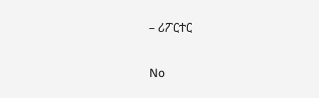– ሪፖርተር

No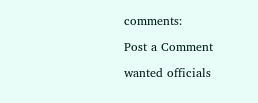comments:

Post a Comment

wanted officials